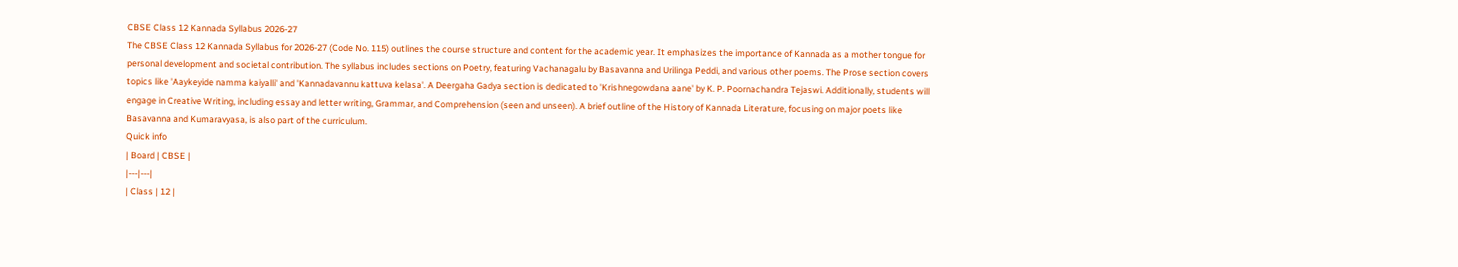CBSE Class 12 Kannada Syllabus 2026-27
The CBSE Class 12 Kannada Syllabus for 2026-27 (Code No. 115) outlines the course structure and content for the academic year. It emphasizes the importance of Kannada as a mother tongue for personal development and societal contribution. The syllabus includes sections on Poetry, featuring Vachanagalu by Basavanna and Urilinga Peddi, and various other poems. The Prose section covers topics like 'Aaykeyide namma kaiyalli' and 'Kannadavannu kattuva kelasa'. A Deergaha Gadya section is dedicated to 'Krishnegowdana aane' by K. P. Poornachandra Tejaswi. Additionally, students will engage in Creative Writing, including essay and letter writing, Grammar, and Comprehension (seen and unseen). A brief outline of the History of Kannada Literature, focusing on major poets like Basavanna and Kumaravyasa, is also part of the curriculum.
Quick info
| Board | CBSE |
|---|---|
| Class | 12 |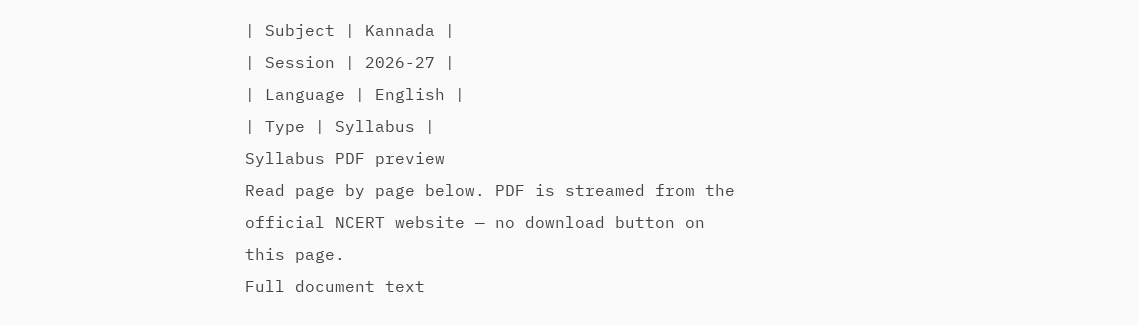| Subject | Kannada |
| Session | 2026-27 |
| Language | English |
| Type | Syllabus |
Syllabus PDF preview
Read page by page below. PDF is streamed from the official NCERT website — no download button on this page.
Full document text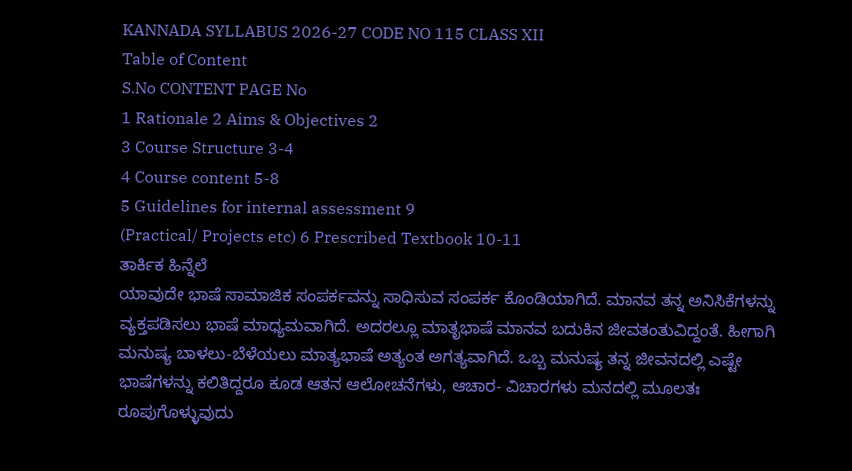KANNADA SYLLABUS 2026-27 CODE NO 115 CLASS XII
Table of Content
S.No CONTENT PAGE No
1 Rationale 2 Aims & Objectives 2
3 Course Structure 3-4
4 Course content 5-8
5 Guidelines for internal assessment 9
(Practical/ Projects etc) 6 Prescribed Textbook 10-11
ತಾರ್ಕಿಕ ಹಿನ್ನೆಲೆ
ಯಾವುದೇ ಭಾಷೆ ಸಾಮಾಜಿಕ ಸಂಪರ್ಕವನ್ನು ಸಾಧಿಸುವ ಸಂಪರ್ಕ ಕೊಂಡಿಯಾಗಿದೆ. ಮಾನವ ತನ್ನ ಅನಿಸಿಕೆಗಳನ್ನು ವ್ಯಕ್ತಪಡಿಸಲು ಭಾಷೆ ಮಾಧ್ಯಮವಾಗಿದೆ. ಅದರಲ್ಲೂ ಮಾತೃಭಾಷೆ ಮಾನವ ಬದುಕಿನ ಜೀವತಂತುವಿದ್ದಂತೆ. ಹೀಗಾಗಿ ಮನುಷ್ಯ ಬಾಳಲು-ಬೆಳೆಯಲು ಮಾತ್ಯಭಾಷೆ ಅತ್ಯಂತ ಅಗತ್ಯವಾಗಿದೆ. ಒಬ್ಬ ಮನುಷ್ಯ ತನ್ನ ಜೀವನದಲ್ಲಿ ಎಷ್ಟೇ ಭಾಷೆಗಳನ್ನು ಕಲಿತಿದ್ದರೂ ಕೂಡ ಆತನ ಆಲೋಚನೆಗಳು, ಆಚಾರ- ವಿಚಾರಗಳು ಮನದಲ್ಲಿ ಮೂಲತಃ ರೂಪುಗೊಳ್ಳುವುದು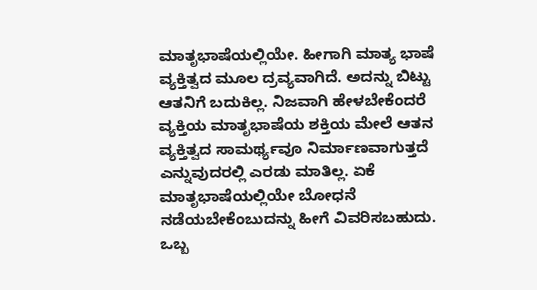ಮಾತೃಭಾಷೆಯಲ್ಲಿಯೇ. ಹೀಗಾಗಿ ಮಾತ್ಯ ಭಾಷೆ ವ್ಯಕ್ತಿತ್ವದ ಮೂಲ ದ್ರವ್ಯವಾಗಿದೆ. ಅದನ್ನು ಬಿಟ್ಟು ಆತನಿಗೆ ಬದುಕಿಲ್ಲ. ನಿಜವಾಗಿ ಹೇಳಬೇಕೆಂದರೆ ವ್ಯಕ್ತಿಯ ಮಾತೃಭಾಷೆಯ ಶಕ್ತಿಯ ಮೇಲೆ ಆತನ ವ್ಯಕ್ತಿತ್ವದ ಸಾಮರ್ಥ್ಯವೂ ನಿರ್ಮಾಣವಾಗುತ್ತದೆ ಎನ್ನುವುದರಲ್ಲಿ ಎರಡು ಮಾತಿಲ್ಲ. ಏಕೆ ಮಾತೃಭಾಷೆಯಲ್ಲಿಯೇ ಬೋಧನೆ ನಡೆಯಬೇಕೆಂಬುದನ್ನು ಹೀಗೆ ವಿವರಿಸಬಹುದು.
ಒಬ್ಬ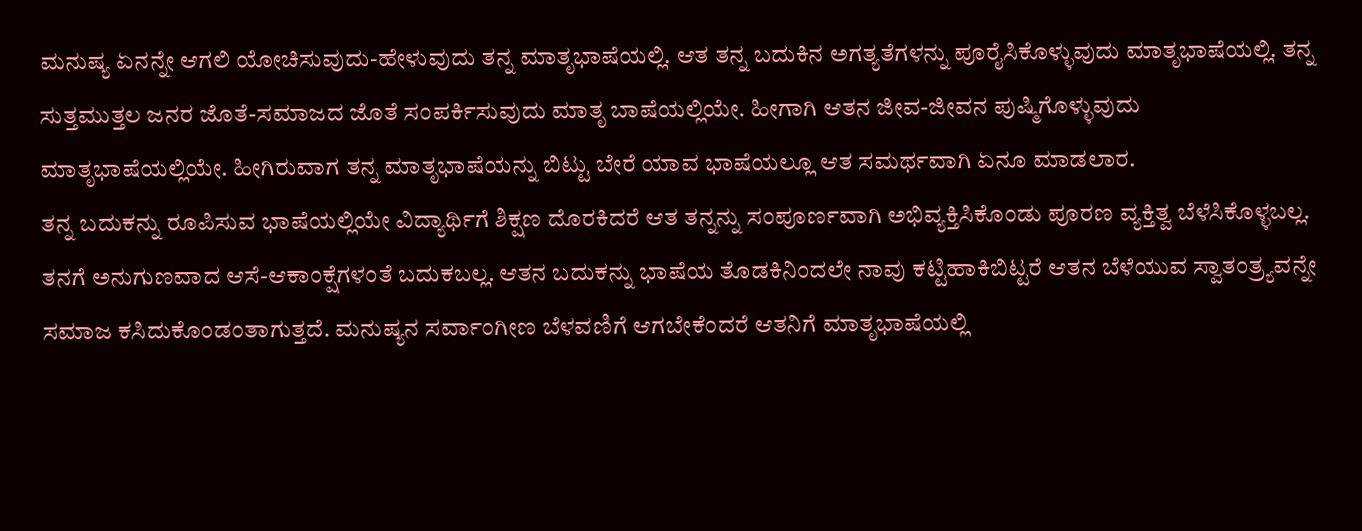ಮನುಷ್ಯ ಏನನ್ನೇ ಆಗಲಿ ಯೋಚಿಸುವುದು-ಹೇಳುವುದು ತನ್ನ ಮಾತೃಭಾಷೆಯಲ್ಲಿ. ಆತ ತನ್ನ ಬದುಕಿನ ಅಗತ್ಯತೆಗಳನ್ನು ಪೂರೈಸಿಕೊಳ್ಳುವುದು ಮಾತೃಭಾಷೆಯಲ್ಲಿ. ತನ್ನ ಸುತ್ತಮುತ್ತಲ ಜನರ ಜೊತೆ-ಸಮಾಜದ ಜೊತೆ ಸಂಪರ್ಕಿಸುವುದು ಮಾತೃ ಬಾಷೆಯಲ್ಲಿಯೇ. ಹೀಗಾಗಿ ಆತನ ಜೀವ-ಜೀವನ ಪುಷ್ಮಿಗೊಳ್ಳುವುದು ಮಾತೃಭಾಷೆಯಲ್ಲಿಯೇ. ಹೀಗಿರುವಾಗ ತನ್ನ ಮಾತೃಭಾಷೆಯನ್ನು ಬಿಟ್ಟು ಬೇರೆ ಯಾವ ಭಾಷೆಯಲ್ಲೂ ಆತ ಸಮರ್ಥವಾಗಿ ಏನೂ ಮಾಡಲಾರ.
ತನ್ನ ಬದುಕನ್ನು ರೂಪಿಸುವ ಭಾಷೆಯಲ್ಲಿಯೇ ವಿದ್ಯಾರ್ಥಿಗೆ ಶಿಕ್ಷಣ ದೊರಕಿದರೆ ಆತ ತನ್ನನ್ನು ಸಂಪೂರ್ಣವಾಗಿ ಅಭಿವ್ಯಕ್ತಿಸಿಕೊಂಡು ಪೂರಣ ವ್ಯಕ್ತಿತ್ವ ಬೆಳೆಸಿಕೊಳ್ಳಬಲ್ಲ. ತನಗೆ ಅನುಗುಣವಾದ ಆಸೆ-ಆಕಾಂಕ್ಷೆಗಳಂತೆ ಬದುಕಬಲ್ಲ. ಆತನ ಬದುಕನ್ನು ಭಾಷೆಯ ತೊಡಕಿನಿಂದಲೇ ನಾವು ಕಟ್ಟಿಹಾಕಿಬಿಟ್ಟರೆ ಆತನ ಬೆಳೆಯುವ ಸ್ವಾತಂತ್ರ್ಯವನ್ನೇ ಸಮಾಜ ಕಸಿದುಕೊಂಡಂತಾಗುತ್ತದೆ. ಮನುಷ್ಯನ ಸರ್ವಾಂಗೀಣ ಬೆಳವಣಿಗೆ ಆಗಬೇಕೆಂದರೆ ಆತನಿಗೆ ಮಾತೃಭಾಷೆಯಲ್ಲಿ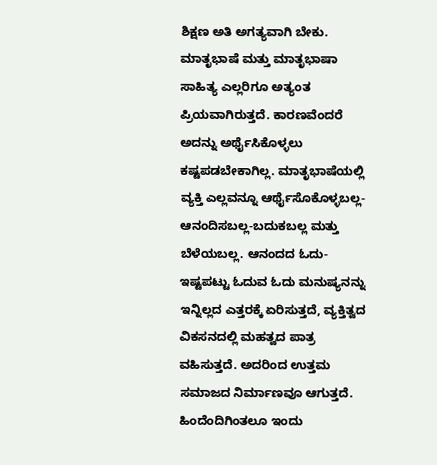ಶಿಕ್ಷಣ ಅತಿ ಅಗತ್ಯವಾಗಿ ಬೇಕು.
ಮಾತೃಭಾಷೆ ಮತ್ತು ಮಾತೃಭಾಷಾ ಸಾಹಿತ್ಯ ಎಲ್ಲರಿಗೂ ಅತ್ಯಂತ ಪ್ರಿಯವಾಗಿರುತ್ತದೆ. ಕಾರಣವೆಂದರೆ ಅದನ್ನು ಅರ್ಥೈಸಿಕೊಳ್ಳಲು ಕಷ್ಟಪಡಬೇಕಾಗಿಲ್ಲ. ಮಾತೃಭಾಷೆಯಲ್ಲಿ ವ್ಯಕ್ತಿ ಎಲ್ಲವನ್ನೂ ಆರ್ಥೈಸೊಕೊಳ್ಳಬಲ್ಲ- ಆನಂದಿಸಬಲ್ಲ-ಬದುಕಬಲ್ಲ ಮತ್ತು ಬೆಳೆಯಬಲ್ಲ. ಆನಂದದ ಓದು-ಇಷ್ಟಪಟ್ಟು ಓದುವ ಓದು ಮನುಷ್ಯನನ್ನು ಇನ್ನಿಲ್ಲದ ಎತ್ತರಕ್ಕೆ ಏರಿಸುತ್ತದೆ, ವ್ಯಕ್ತಿತ್ವದ ವಿಕಸನದಲ್ಲಿ ಮಹತ್ವದ ಪಾತ್ರ ವಹಿಸುತ್ತದೆ. ಅದರಿಂದ ಉತ್ತಮ ಸಮಾಜದ ನಿರ್ಮಾಣವೂ ಆಗುತ್ತದೆ.
ಹಿಂದೆಂದಿಗಿಂತಲೂ ಇಂದು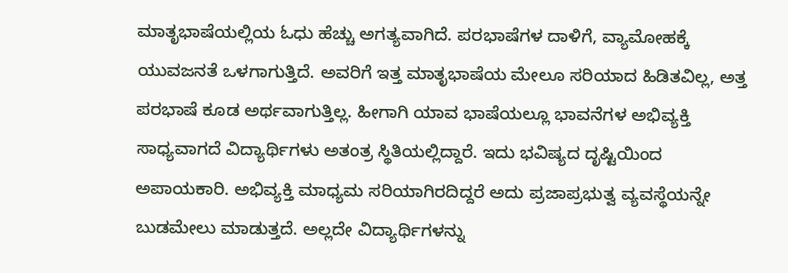ಮಾತೃಭಾಷೆಯಲ್ಲಿಯ ಓಧು ಹೆಚ್ಚು ಅಗತ್ಯವಾಗಿದೆ. ಪರಭಾಷೆಗಳ ದಾಳಿಗೆ, ವ್ಯಾಮೋಹಕ್ಕೆ ಯುವಜನತೆ ಒಳಗಾಗುತ್ತಿದೆ. ಅವರಿಗೆ ಇತ್ತ ಮಾತೃಭಾಷೆಯ ಮೇಲೂ ಸರಿಯಾದ ಹಿಡಿತವಿಲ್ಲ, ಅತ್ತ ಪರಭಾಷೆ ಕೂಡ ಅರ್ಥವಾಗುತ್ತಿಲ್ಲ. ಹೀಗಾಗಿ ಯಾವ ಭಾಷೆಯಲ್ಲೂ ಭಾವನೆಗಳ ಅಭಿವ್ಯಕ್ತಿ ಸಾಧ್ಯವಾಗದೆ ವಿದ್ಯಾರ್ಥಿಗಳು ಅತಂತ್ರ ಸ್ಥಿತಿಯಲ್ಲಿದ್ದಾರೆ. ಇದು ಭವಿಷ್ಯದ ದೃಷ್ಟಿಯಿಂದ ಅಪಾಯಕಾರಿ. ಅಭಿವ್ಯಕ್ತಿ ಮಾಧ್ಯಮ ಸರಿಯಾಗಿರದಿದ್ದರೆ ಅದು ಪ್ರಜಾಪ್ರಭುತ್ವ ವ್ಯವಸ್ಥೆಯನ್ನೇ ಬುಡಮೇಲು ಮಾಡುತ್ತದೆ. ಅಲ್ಲದೇ ವಿದ್ಯಾರ್ಥಿಗಳನ್ನು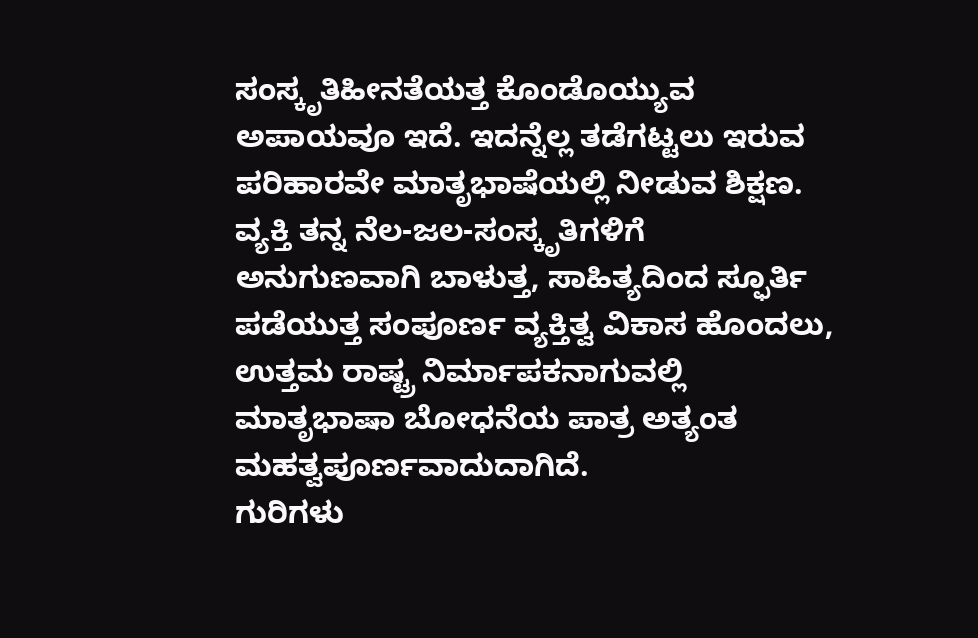ಸಂಸ್ಕೃತಿಹೀನತೆಯತ್ತ ಕೊಂಡೊಯ್ಯುವ ಅಪಾಯವೂ ಇದೆ. ಇದನ್ನೆಲ್ಲ ತಡೆಗಟ್ಟಲು ಇರುವ ಪರಿಹಾರವೇ ಮಾತೃಭಾಷೆಯಲ್ಲಿ ನೀಡುವ ಶಿಕ್ಷಣ. ವ್ಯಕ್ತಿ ತನ್ನ ನೆಲ-ಜಲ-ಸಂಸ್ಕೃತಿಗಳಿಗೆ ಅನುಗುಣವಾಗಿ ಬಾಳುತ್ತ, ಸಾಹಿತ್ಯದಿಂದ ಸ್ಫೂರ್ತಿ ಪಡೆಯುತ್ತ ಸಂಪೂರ್ಣ ವ್ಯಕ್ತಿತ್ವ ವಿಕಾಸ ಹೊಂದಲು, ಉತ್ತಮ ರಾಷ್ಟ್ರ ನಿರ್ಮಾಪಕನಾಗುವಲ್ಲಿ ಮಾತೃಭಾಷಾ ಬೋಧನೆಯ ಪಾತ್ರ ಅತ್ಯಂತ ಮಹತ್ವಪೂರ್ಣವಾದುದಾಗಿದೆ.
ಗುರಿಗಳು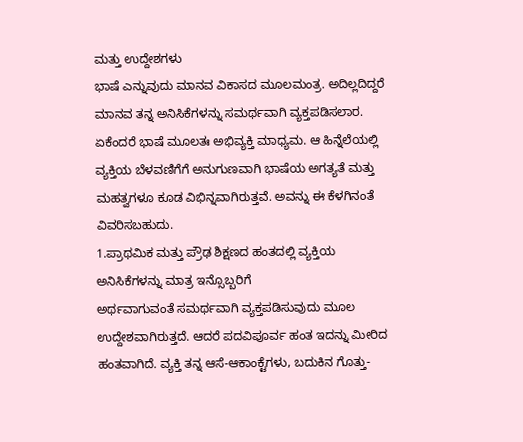ಮತ್ತು ಉದ್ದೇಶಗಳು
ಭಾಷೆ ಎನ್ನುವುದು ಮಾನವ ವಿಕಾಸದ ಮೂಲಮಂತ್ರ. ಅದಿಲ್ಲದಿದ್ದರೆ ಮಾನವ ತನ್ನ ಅನಿಸಿಕೆಗಳನ್ನು ಸಮರ್ಥವಾಗಿ ವ್ಯಕ್ತಪಡಿಸಲಾರ. ಏಕೆಂದರೆ ಭಾಷೆ ಮೂಲತಃ ಅಭಿವ್ಯಕ್ತಿ ಮಾಧ್ಯಮ. ಆ ಹಿನ್ನೆಲೆಯಲ್ಲಿ ವ್ಯಕ್ತಿಯ ಬೆಳವಣಿಗೆಗೆ ಅನುಗುಣವಾಗಿ ಭಾಷೆಯ ಅಗತ್ಯತೆ ಮತ್ತು ಮಹತ್ವಗಳೂ ಕೂಡ ವಿಭಿನ್ನವಾಗಿರುತ್ತವೆ. ಅವನ್ನು ಈ ಕೆಳಗಿನಂತೆ ವಿವರಿಸಬಹುದು.
1.ಪ್ರಾಥಮಿಕ ಮತ್ತು ಪ್ರೌಢ ಶಿಕ್ಷಣದ ಹಂತದಲ್ಲಿ ವ್ಯಕ್ತಿಯ ಅನಿಸಿಕೆಗಳನ್ನು ಮಾತ್ರ ಇನ್ಸೊಬ್ಬರಿಗೆ
ಅರ್ಥವಾಗುವಂತೆ ಸಮರ್ಥವಾಗಿ ವ್ಯಕ್ತಪಡಿಸುವುದು ಮೂಲ ಉದ್ದೇಶವಾಗಿರುತ್ತದೆ. ಆದರೆ ಪದವಿಪೂರ್ವ ಹಂತ ಇದನ್ನು ಮೀರಿದ ಹಂತವಾಗಿದೆ. ವ್ಯಕ್ತಿ ತನ್ನ ಆಸೆ-ಆಕಾಂಕ್ಟೆಗಳು, ಬದುಕಿನ ಗೊತ್ತು-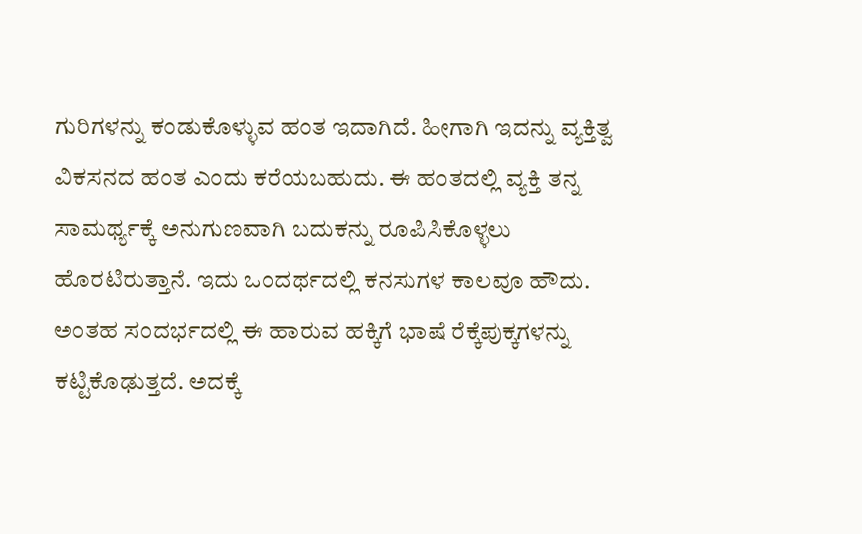ಗುರಿಗಳನ್ನು ಕಂಡುಕೊಳ್ಳುವ ಹಂತ ಇದಾಗಿದೆ. ಹೀಗಾಗಿ ಇದನ್ನು ವ್ಯಕ್ತಿತ್ವ ವಿಕಸನದ ಹಂತ ಎಂದು ಕರೆಯಬಹುದು. ಈ ಹಂತದಲ್ಲಿ ವ್ಯಕ್ತಿ ತನ್ನ ಸಾಮರ್ಥ್ಯಕ್ಕೆ ಅನುಗುಣವಾಗಿ ಬದುಕನ್ನು ರೂಪಿಸಿಕೊಳ್ಳಲು ಹೊರಟಿರುತ್ತಾನೆ. ಇದು ಒಂದರ್ಥದಲ್ಲಿ ಕನಸುಗಳ ಕಾಲವೂ ಹೌದು. ಅಂತಹ ಸಂದರ್ಭದಲ್ಲಿ ಈ ಹಾರುವ ಹಕ್ಕಿಗೆ ಭಾಷೆ ರೆಕ್ಕೆಪುಕ್ಕಗಳನ್ನು ಕಟ್ಟಿಕೊಢುತ್ತದೆ. ಅದಕ್ಕೆ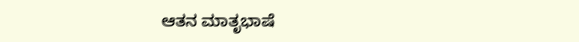ಆತನ ಮಾತೃಭಾಷೆ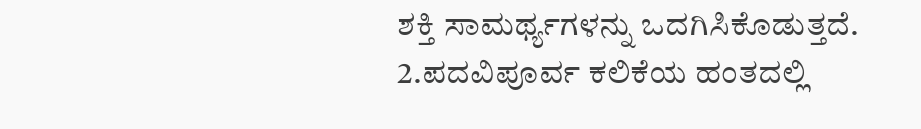ಶಕ್ತಿ ಸಾಮರ್ಥ್ಯಗಳನ್ನು ಒದಗಿಸಿಕೊಡುತ್ತದೆ.
2.ಪದವಿಪೂರ್ವ ಕಲಿಕೆಯ ಹಂತದಲ್ಲಿ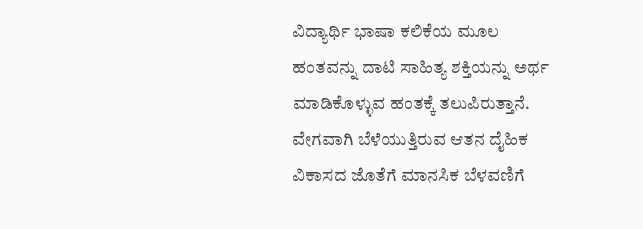ವಿದ್ಯಾರ್ಥಿ ಭಾಷಾ ಕಲಿಕೆಯ ಮೂಲ ಹಂತವನ್ನು ದಾಟಿ ಸಾಹಿತ್ಯ ಶಕ್ತಿಯನ್ನು ಅರ್ಥ ಮಾಡಿಕೊಳ್ಳುವ ಹಂತಕ್ಕೆ ತಲುಪಿರುತ್ತಾನೆ. ವೇಗವಾಗಿ ಬೆಳೆಯುತ್ತಿರುವ ಆತನ ದೈಹಿಕ ವಿಕಾಸದ ಜೊತೆಗೆ ಮಾನಸಿಕ ಬೆಳವಣಿಗೆ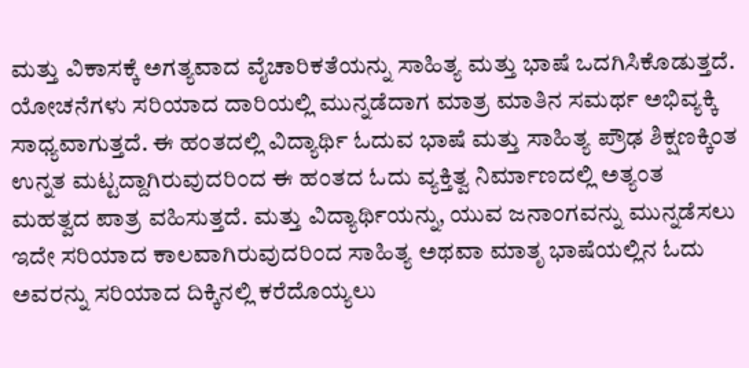ಮತ್ತು ವಿಕಾಸಕ್ಕೆ ಅಗತ್ಯವಾದ ವೈಚಾರಿಕತೆಯನ್ನು ಸಾಹಿತ್ಯ ಮತ್ತು ಭಾಷೆ ಒದಗಿಸಿಕೊಡುತ್ತದೆ. ಯೋಚನೆಗಳು ಸರಿಯಾದ ದಾರಿಯಲ್ಲಿ ಮುನ್ನಡೆದಾಗ ಮಾತ್ರ ಮಾತಿನ ಸಮರ್ಥ ಅಭಿವ್ಯಕ್ಕಿ ಸಾಧ್ಯವಾಗುತ್ತದೆ. ಈ ಹಂತದಲ್ಲಿ ವಿದ್ಯಾರ್ಥಿ ಓದುವ ಭಾಷೆ ಮತ್ತು ಸಾಹಿತ್ಯ ಪ್ರೌಢ ಶಿಕ್ಷಣಕ್ಕಿಂತ ಉನ್ನತ ಮಟ್ಟದ್ದಾಗಿರುವುದರಿಂದ ಈ ಹಂತದ ಓದು ವ್ಯಕ್ತಿತ್ವ ನಿರ್ಮಾಣದಲ್ಲಿ ಅತ್ಯಂತ ಮಹತ್ವದ ಪಾತ್ರ ವಹಿಸುತ್ತದೆ. ಮತ್ತು ವಿದ್ಯಾರ್ಥಿಯನ್ನು, ಯುವ ಜನಾಂಗವನ್ನು ಮುನ್ನಡೆಸಲು ಇದೇ ಸರಿಯಾದ ಕಾಲವಾಗಿರುವುದರಿಂದ ಸಾಹಿತ್ಯ ಅಥವಾ ಮಾತೃ ಭಾಷೆಯಲ್ಲಿನ ಓದು ಅವರನ್ನು ಸರಿಯಾದ ದಿಕ್ಕಿನಲ್ಲಿ ಕರೆದೊಯ್ಯಲು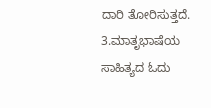ದಾರಿ ತೋರಿಸುತ್ತದೆ.
3.ಮಾತೃಭಾಷೆಯ ಸಾಹಿತ್ಯದ ಓದು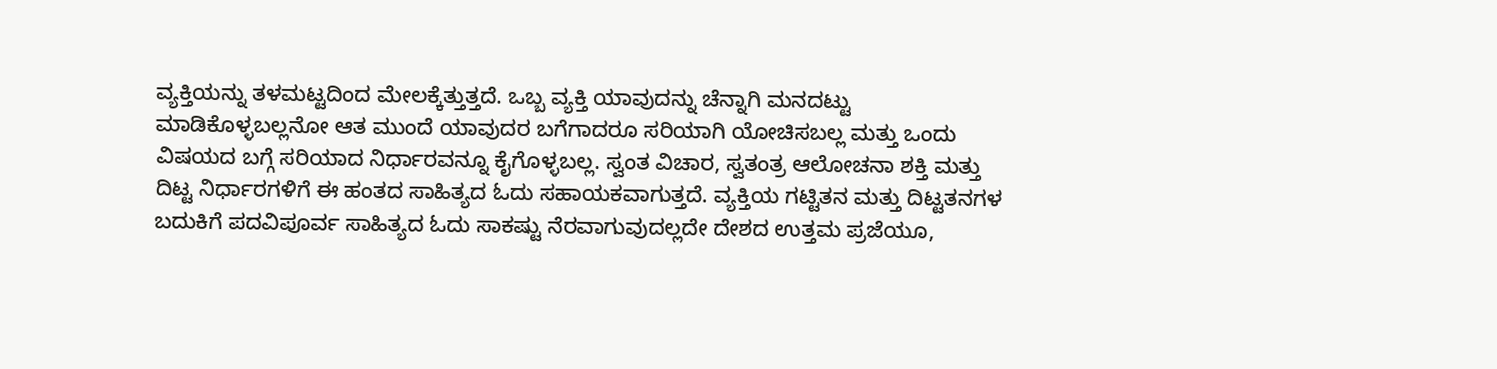ವ್ಯಕ್ತಿಯನ್ನು ತಳಮಟ್ಟದಿಂದ ಮೇಲಕ್ಕೆತ್ತುತ್ತದೆ. ಒಬ್ಬ ವ್ಯಕ್ತಿ ಯಾವುದನ್ನು ಚೆನ್ನಾಗಿ ಮನದಟ್ಟು ಮಾಡಿಕೊಳ್ಳಬಲ್ಲನೋ ಆತ ಮುಂದೆ ಯಾವುದರ ಬಗೆಗಾದರೂ ಸರಿಯಾಗಿ ಯೋಚಿಸಬಲ್ಲ ಮತ್ತು ಒಂದು ವಿಷಯದ ಬಗ್ಗೆ ಸರಿಯಾದ ನಿರ್ಧಾರವನ್ನೂ ಕೈಗೊಳ್ಳಬಲ್ಲ. ಸ್ವಂತ ವಿಚಾರ, ಸ್ವತಂತ್ರ ಆಲೋಚನಾ ಶಕ್ತಿ ಮತ್ತು ದಿಟ್ಟ ನಿರ್ಧಾರಗಳಿಗೆ ಈ ಹಂತದ ಸಾಹಿತ್ಯದ ಓದು ಸಹಾಯಕವಾಗುತ್ತದೆ. ವ್ಯಕ್ತಿಯ ಗಟ್ಟಿತನ ಮತ್ತು ದಿಟ್ಟತನಗಳ ಬದುಕಿಗೆ ಪದವಿಪೂರ್ವ ಸಾಹಿತ್ಯದ ಓದು ಸಾಕಷ್ಟು ನೆರವಾಗುವುದಲ್ಲದೇ ದೇಶದ ಉತ್ತಮ ಪ್ರಜೆಯೂ,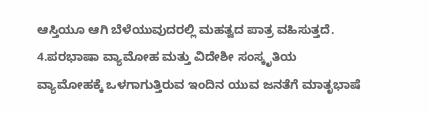ಆಸ್ತಿಯೂ ಆಗಿ ಬೆಳೆಯುವುದರಲ್ಲಿ ಮಹತ್ವದ ಪಾತ್ರ ವಹಿಸುತ್ತದೆ.
4.ಪರಭಾಷಾ ವ್ಯಾಮೋಹ ಮತ್ತು ವಿದೇಶೀ ಸಂಸ್ಕೃತಿಯ ವ್ಯಾಮೋಹಕ್ಕೆ ಒಳಗಾಗುತ್ತಿರುವ ಇಂದಿನ ಯುವ ಜನತೆಗೆ ಮಾತೃಭಾಷೆ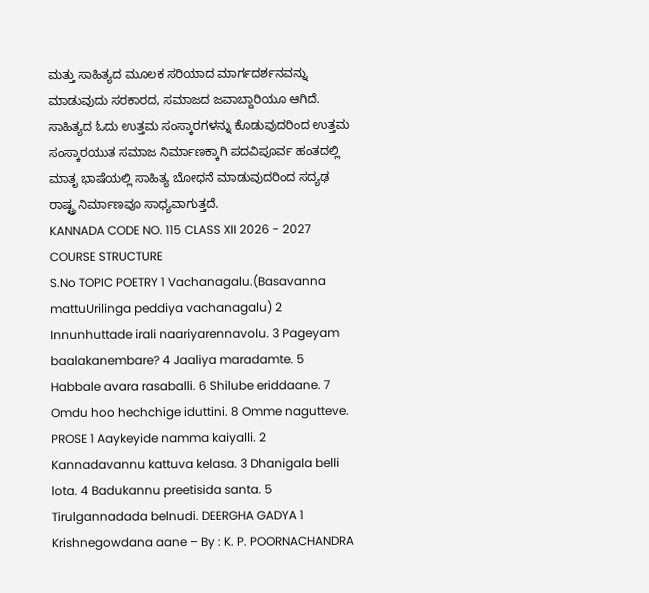ಮತ್ತು ಸಾಹಿತ್ಯದ ಮೂಲಕ ಸರಿಯಾದ ಮಾರ್ಗದರ್ಶನವನ್ನು ಮಾಡುವುದು ಸರಕಾರದ, ಸಮಾಜದ ಜವಾಬ್ದಾರಿಯೂ ಆಗಿದೆ. ಸಾಹಿತ್ಯದ ಓದು ಉತ್ತಮ ಸಂಸ್ಕಾರಗಳನ್ನು ಕೊಡುವುದರಿಂದ ಉತ್ತಮ ಸಂಸ್ಕಾರಯುತ ಸಮಾಜ ನಿರ್ಮಾಣಕ್ಕಾಗಿ ಪದವಿಪೂರ್ವ ಹಂತದಲ್ಲಿ ಮಾತೃ ಭಾಷೆಯಲ್ಲಿ ಸಾಹಿತ್ಯ ಬೋಧನೆ ಮಾಡುವುದರಿಂದ ಸದ್ಯಢ ರಾಷ್ಟ್ರ ನಿರ್ಮಾಣವೂ ಸಾಧ್ಯವಾಗುತ್ತದೆ.
KANNADA CODE NO. 115 CLASS XII 2026 - 2027
COURSE STRUCTURE
S.No TOPIC POETRY 1 Vachanagalu.(Basavanna mattuUrilinga peddiya vachanagalu) 2 Innunhuttade irali naariyarennavolu. 3 Pageyam baalakanembare? 4 Jaaliya maradamte. 5 Habbale avara rasaballi. 6 Shilube eriddaane. 7 Omdu hoo hechchige iduttini. 8 Omme nagutteve. PROSE 1 Aaykeyide namma kaiyalli. 2 Kannadavannu kattuva kelasa. 3 Dhanigala belli lota. 4 Badukannu preetisida santa. 5 Tirulgannadada belnudi. DEERGHA GADYA 1 Krishnegowdana aane – By : K. P. POORNACHANDRA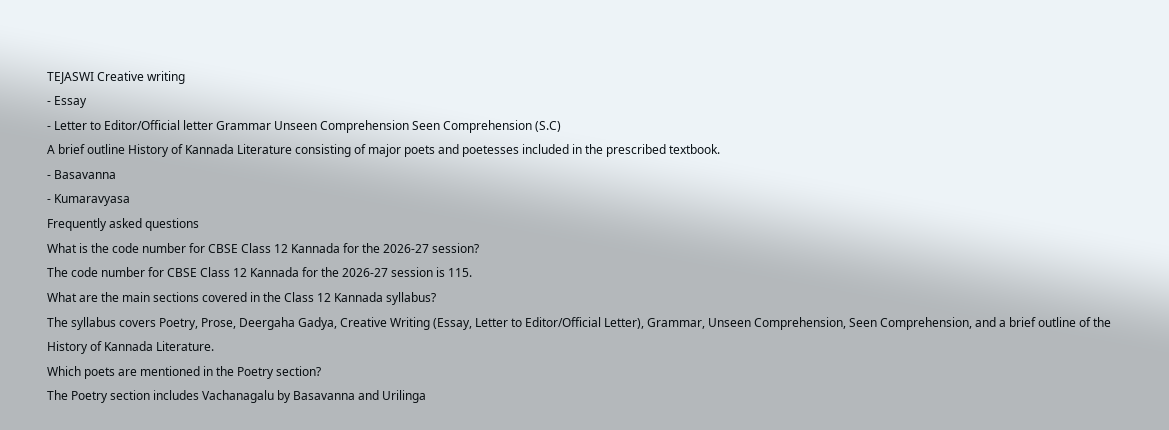TEJASWI Creative writing
- Essay
- Letter to Editor/Official letter Grammar Unseen Comprehension Seen Comprehension (S.C)
A brief outline History of Kannada Literature consisting of major poets and poetesses included in the prescribed textbook.
- Basavanna
- Kumaravyasa
Frequently asked questions
What is the code number for CBSE Class 12 Kannada for the 2026-27 session?
The code number for CBSE Class 12 Kannada for the 2026-27 session is 115.
What are the main sections covered in the Class 12 Kannada syllabus?
The syllabus covers Poetry, Prose, Deergaha Gadya, Creative Writing (Essay, Letter to Editor/Official Letter), Grammar, Unseen Comprehension, Seen Comprehension, and a brief outline of the History of Kannada Literature.
Which poets are mentioned in the Poetry section?
The Poetry section includes Vachanagalu by Basavanna and Urilinga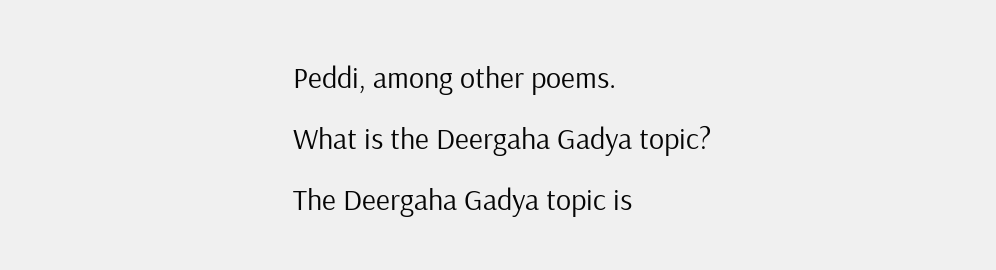Peddi, among other poems.
What is the Deergaha Gadya topic?
The Deergaha Gadya topic is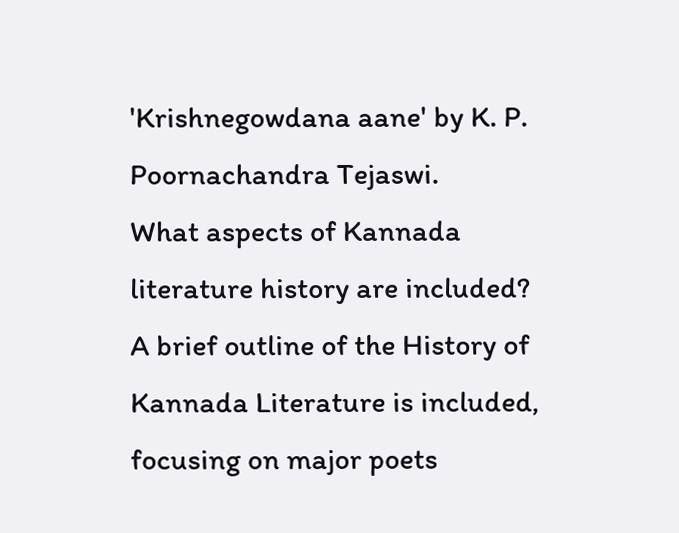'Krishnegowdana aane' by K. P. Poornachandra Tejaswi.
What aspects of Kannada literature history are included?
A brief outline of the History of Kannada Literature is included, focusing on major poets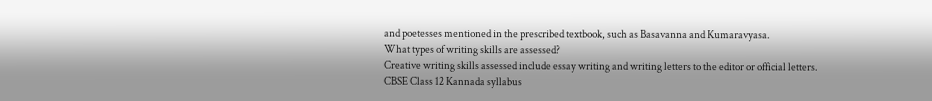and poetesses mentioned in the prescribed textbook, such as Basavanna and Kumaravyasa.
What types of writing skills are assessed?
Creative writing skills assessed include essay writing and writing letters to the editor or official letters.
CBSE Class 12 Kannada syllabus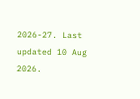2026-27. Last updated 10 Aug 2026.